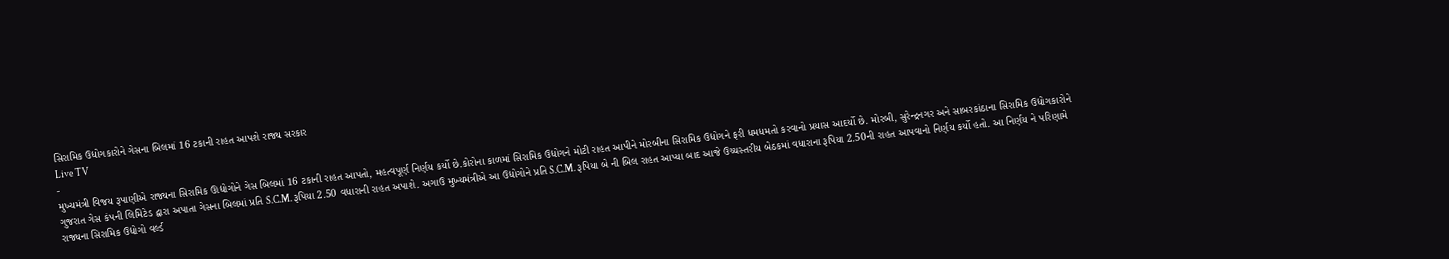સિરામિક ઉદ્યોગકારોને ગેસના બિલમાં 16 ટકાની રાહત આપશે રાજ્ય સરકાર
Live TV
-
મુખ્યમંત્રી વિજય રૂપાણીએ રાજ્યના સિરામિક ઊદ્યોગોને ગેસ બિલમાં 16 ટકાની રાહત આપતો, મહત્વપૂર્ણ નિર્ણય કર્યો છે.કોરોના કાળમાં સિરામિક ઉદ્યોગને મોટી રાહત આપીને મોરબીના સિરામિક ઉદ્યોગને ફરી ધમધમતો કરવાનો પ્રયાસ આદર્યો છે. મોરબી, સુરેન્દ્રનગર અને સાબરકાંઠાના સિરામિક ઉદ્યોગકારોને ગુજરાત ગેસ કંપની લિમિટેડ દ્વારા અપાતા ગેસના બિલમાં પ્રતિ S.C.M. રૂપિયા 2.50 વધારાની રાહત અપાશે. અગાઉ મુખ્યમંત્રીએ આ ઉદ્યોગોને પ્રતિ S.C.M. રૂપિયા બે ની બિલ રાહત આપ્યા બાદ આજે ઉચ્ચસ્તરીય બેઠકમાં વધારાના રૂપિયા 2.50ની રાહત આપવાનો નિર્ણય કર્યો હતો. આ નિર્ણય ને પરિણામે રાજ્યના સિરામિક ઉદ્યોગો વર્લ્ડ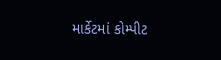માર્કેટમાં કોમ્પીટ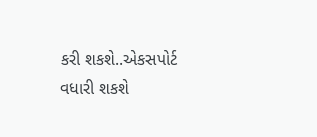કરી શકશે..એકસપોર્ટ વધારી શકશે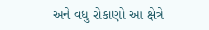અને વધુ રોકાણો આ ક્ષેત્રે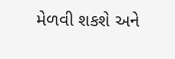મેળવી શકશે અને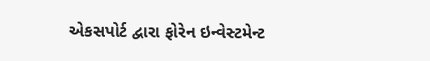એકસપોર્ટ દ્વારા ફોરેન ઇન્વેસ્ટમેન્ટ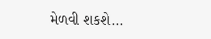મેળવી શકશે...